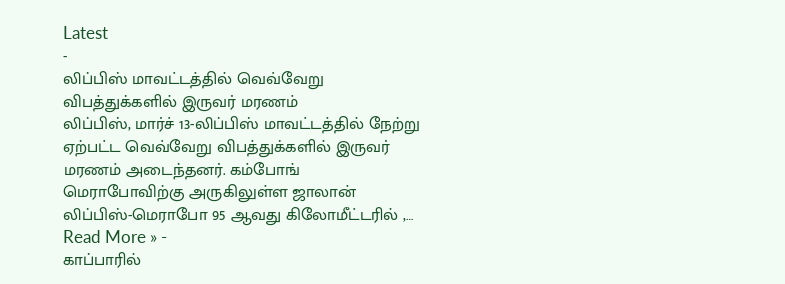Latest
-
லிப்பிஸ் மாவட்டத்தில் வெவ்வேறு விபத்துக்களில் இருவர் மரணம்
லிப்பிஸ், மார்ச் 13-லிப்பிஸ் மாவட்டத்தில் நேற்று ஏற்பட்ட வெவ்வேறு விபத்துக்களில் இருவர் மரணம் அடைந்தனர். கம்போங் மெராபோவிற்கு அருகிலுள்ள ஜாலான் லிப்பிஸ்-மெராபோ 95 ஆவது கிலோமீட்டரில் ,…
Read More » -
காப்பாரில்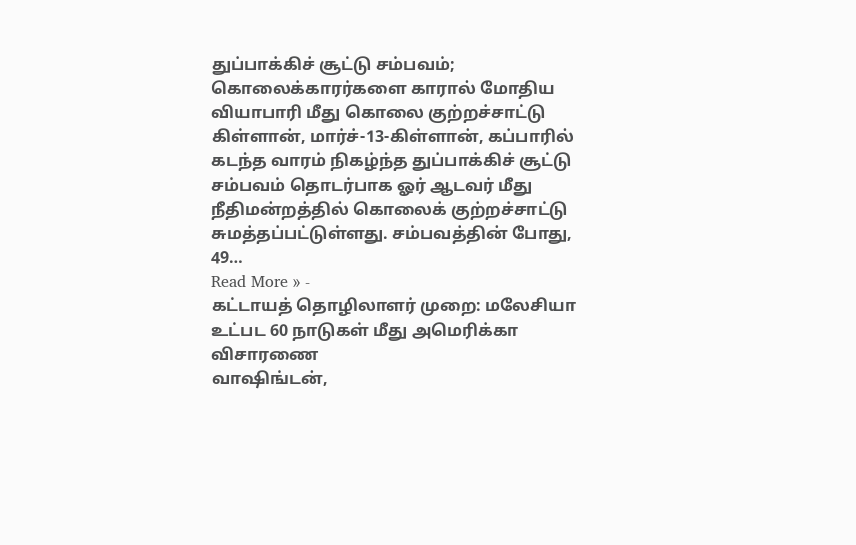துப்பாக்கிச் சூட்டு சம்பவம்; கொலைக்காரர்களை காரால் மோதிய வியாபாரி மீது கொலை குற்றச்சாட்டு
கிள்ளான், மார்ச்-13-கிள்ளான், கப்பாரில் கடந்த வாரம் நிகழ்ந்த துப்பாக்கிச் சூட்டு சம்பவம் தொடர்பாக ஓர் ஆடவர் மீது நீதிமன்றத்தில் கொலைக் குற்றச்சாட்டு சுமத்தப்பட்டுள்ளது. சம்பவத்தின் போது, 49…
Read More » -
கட்டாயத் தொழிலாளர் முறை: மலேசியா உட்பட 60 நாடுகள் மீது அமெரிக்கா விசாரணை
வாஷிங்டன்,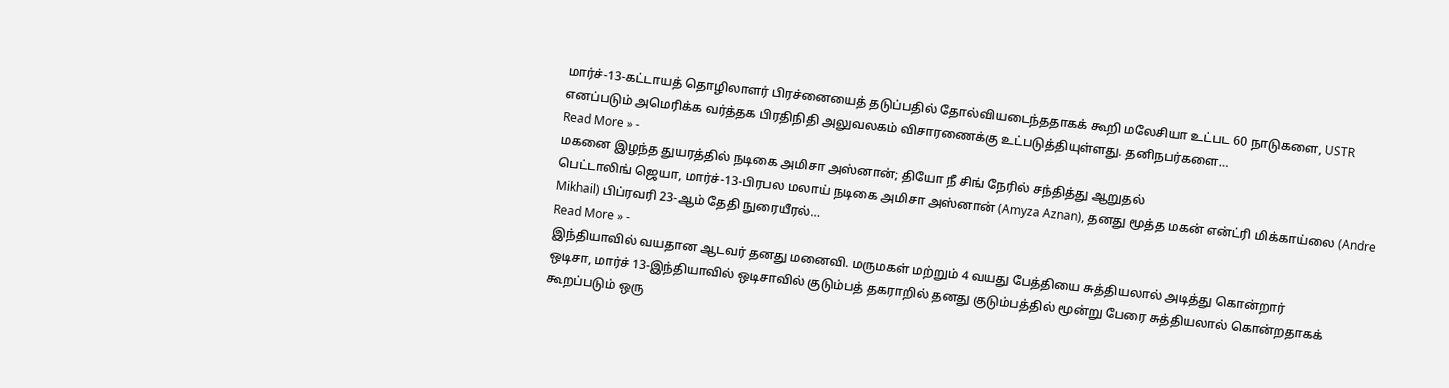மார்ச்-13-கட்டாயத் தொழிலாளர் பிரச்னையைத் தடுப்பதில் தோல்வியடைந்ததாகக் கூறி மலேசியா உட்பட 60 நாடுகளை, USTR எனப்படும் அமெரிக்க வர்த்தக பிரதிநிதி அலுவலகம் விசாரணைக்கு உட்படுத்தியுள்ளது. தனிநபர்களை…
Read More » -
மகனை இழந்த துயரத்தில் நடிகை அமிசா அஸ்னான்; தியோ நீ சிங் நேரில் சந்தித்து ஆறுதல்
பெட்டாலிங் ஜெயா, மார்ச்-13-பிரபல மலாய் நடிகை அமிசா அஸ்னான் (Amyza Aznan), தனது மூத்த மகன் என்ட்ரி மிக்காய்லை (Andre Mikhail) பிப்ரவரி 23-ஆம் தேதி நுரையீரல்…
Read More » -
இந்தியாவில் வயதான ஆடவர் தனது மனைவி. மருமகள் மற்றும் 4 வயது பேத்தியை சுத்தியலால் அடித்து கொன்றார்
ஒடிசா, மார்ச் 13-இந்தியாவில் ஒடிசாவில் குடும்பத் தகராறில் தனது குடும்பத்தில் மூன்று பேரை சுத்தியலால் கொன்றதாகக் கூறப்படும் ஒரு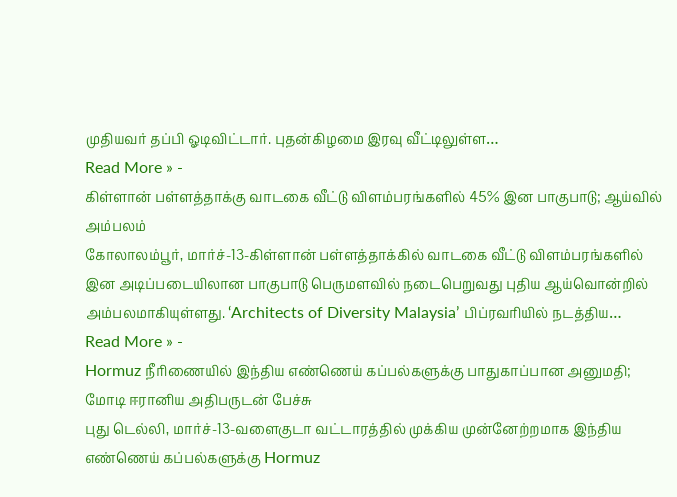முதியவர் தப்பி ஓடிவிட்டார். புதன்கிழமை இரவு வீட்டிலுள்ள…
Read More » -
கிள்ளான் பள்ளத்தாக்கு வாடகை வீட்டு விளம்பரங்களில் 45% இன பாகுபாடு; ஆய்வில் அம்பலம்
கோலாலம்பூர், மார்ச்-13-கிள்ளான் பள்ளத்தாக்கில் வாடகை வீட்டு விளம்பரங்களில் இன அடிப்படையிலான பாகுபாடு பெருமளவில் நடைபெறுவது புதிய ஆய்வொன்றில் அம்பலமாகியுள்ளது. ‘Architects of Diversity Malaysia’ பிப்ரவரியில் நடத்திய…
Read More » -
Hormuz நீரிணையில் இந்திய எண்ணெய் கப்பல்களுக்கு பாதுகாப்பான அனுமதி; மோடி ஈரானிய அதிபருடன் பேச்சு
புது டெல்லி, மார்ச்-13-வளைகுடா வட்டாரத்தில் முக்கிய முன்னேற்றமாக இந்திய எண்ணெய் கப்பல்களுக்கு Hormuz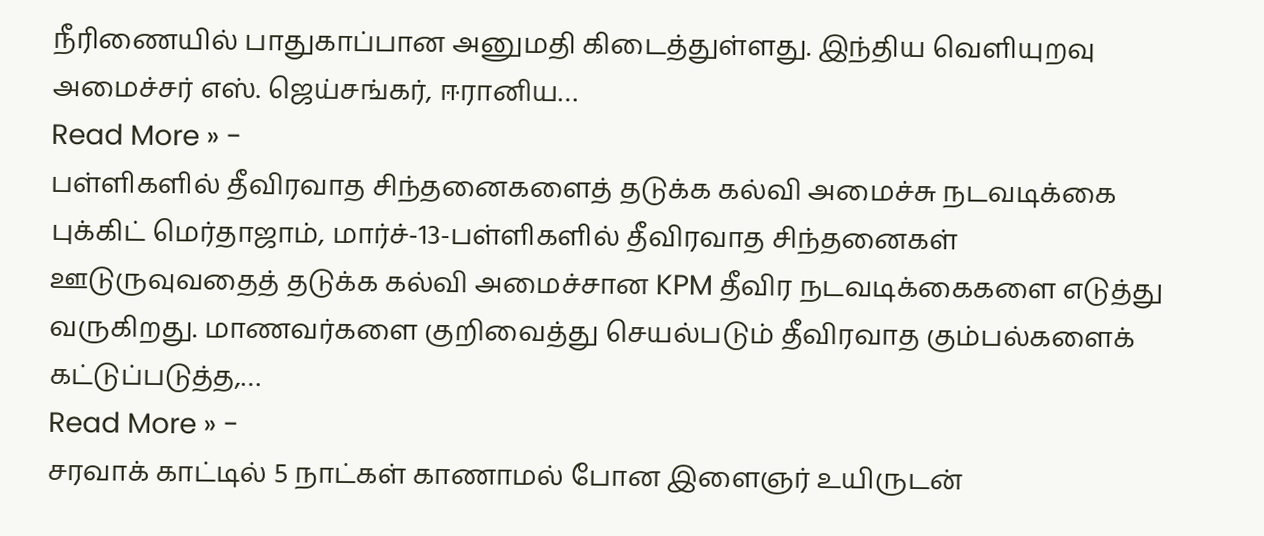நீரிணையில் பாதுகாப்பான அனுமதி கிடைத்துள்ளது. இந்திய வெளியுறவு அமைச்சர் எஸ். ஜெய்சங்கர், ஈரானிய…
Read More » -
பள்ளிகளில் தீவிரவாத சிந்தனைகளைத் தடுக்க கல்வி அமைச்சு நடவடிக்கை
புக்கிட் மெர்தாஜாம், மார்ச்-13-பள்ளிகளில் தீவிரவாத சிந்தனைகள் ஊடுருவுவதைத் தடுக்க கல்வி அமைச்சான KPM தீவிர நடவடிக்கைகளை எடுத்து வருகிறது. மாணவர்களை குறிவைத்து செயல்படும் தீவிரவாத கும்பல்களைக் கட்டுப்படுத்த,…
Read More » -
சரவாக் காட்டில் 5 நாட்கள் காணாமல் போன இளைஞர் உயிருடன்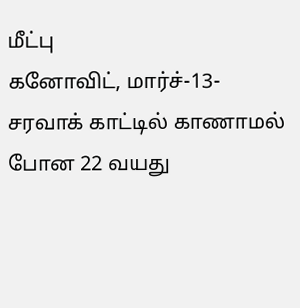மீட்பு
கனோவிட், மார்ச்-13-சரவாக் காட்டில் காணாமல் போன 22 வயது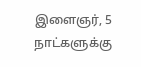இளைஞர், 5 நாட்களுக்கு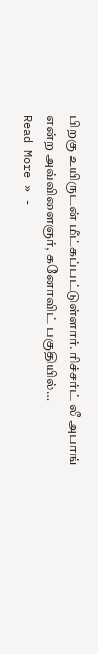பிறகு உயிருடன் மீட்கப்பட்டுள்ளார். ரிச்சர்ட் லீ அபாங் என்ற அவ்விளைஞர், கனோவிட் பகுதியில்…
Read More » -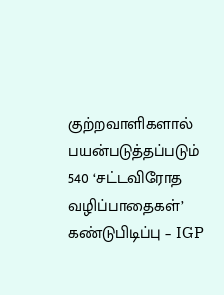குற்றவாளிகளால் பயன்படுத்தப்படும் 540 ‘சட்டவிரோத வழிப்பாதைகள்’ கண்டுபிடிப்பு – IGP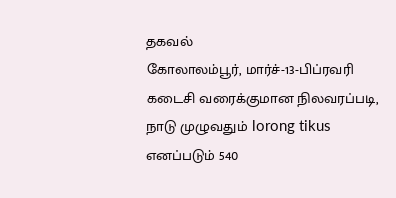தகவல்
கோலாலம்பூர், மார்ச்-13-பிப்ரவரி கடைசி வரைக்குமான நிலவரப்படி, நாடு முழுவதும் lorong tikus எனப்படும் 540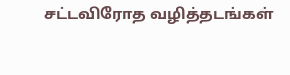சட்டவிரோத வழித்தடங்கள்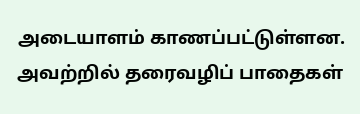அடையாளம் காணப்பட்டுள்ளன. அவற்றில் தரைவழிப் பாதைகள்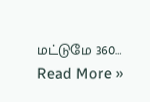மட்டுமே 360…
Read More »